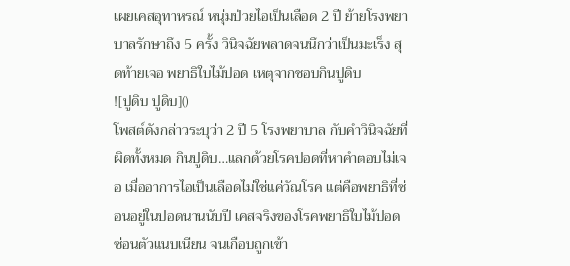เผยเคสอุทาหรณ์ หนุ่มป่วยไอเป็นเลือด 2 ปี ย้ายโรงพยาบาลรักษาถึง 5 ครั้ง วินิจฉัยพลาดจนนึกว่าเป็นมะเร็ง สุดท้ายเจอ พยาธิใบไม้ปอด เหตุจากชอบกินปูดิบ
![ปูดิบ ปูดิบ]()
โพสต์ดังกล่าวระบุว่า 2 ปี 5 โรงพยาบาล กับคำวินิจฉัยที่ผิดทั้งหมด กินปูดิบ…แลกด้วยโรคปอดที่หาคำตอบไม่เจอ เมื่ออาการไอเป็นเลือดไม่ใช่แค่วัณโรค แต่คือพยาธิที่ซ่อนอยู่ในปอดนานนับปี เคสจริงของโรคพยาธิใบไม้ปอด ซ่อนตัวแนบเนียน จนเกือบถูกเข้า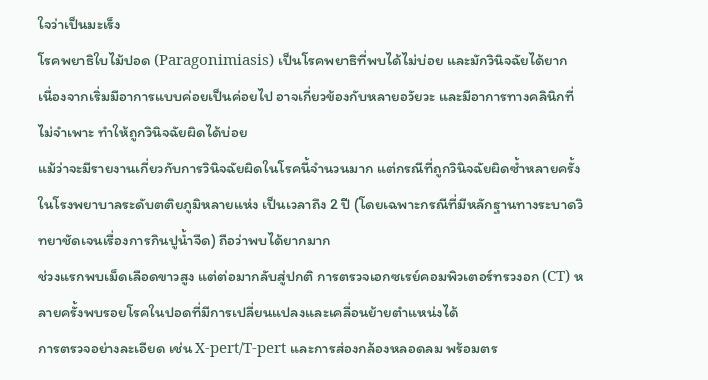ใจว่าเป็นมะเร็ง
โรคพยาธิใบไม้ปอด (Paragonimiasis) เป็นโรคพยาธิที่พบได้ไม่บ่อย และมักวินิจฉัยได้ยาก เนื่องจากเริ่มมีอาการแบบค่อยเป็นค่อยไป อาจเกี่ยวข้องกับหลายอวัยวะ และมีอาการทางคลินิกที่ไม่จำเพาะ ทำให้ถูกวินิจฉัยผิดได้บ่อย
แม้ว่าจะมีรายงานเกี่ยวกับการวินิจฉัยผิดในโรคนี้จำนวนมาก แต่กรณีที่ถูกวินิจฉัยผิดซ้ำหลายครั้งในโรงพยาบาลระดับตติยภูมิหลายแห่ง เป็นเวลาถึง 2 ปี (โดยเฉพาะกรณีที่มีหลักฐานทางระบาดวิทยาชัดเจนเรื่องการกินปูน้ำจืด) ถือว่าพบได้ยากมาก
ช่วงแรกพบเม็ดเลือดขาวสูง แต่ต่อมากลับสู่ปกติ การตรวจเอกซเรย์คอมพิวเตอร์ทรวงอก (CT) หลายครั้งพบรอยโรคในปอดที่มีการเปลี่ยนแปลงและเคลื่อนย้ายตำแหน่งได้
การตรวจอย่างละเอียด เช่น X-pert/T-pert และการส่องกล้องหลอดลม พร้อมตร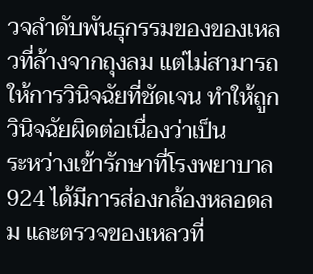วจลำดับพันธุกรรมของของเหลวที่ล้างจากถุงลม แต่ไม่สามารถให้การวินิจฉัยที่ชัดเจน ทำให้ถูกวินิจฉัยผิดต่อเนื่องว่าเป็น
ระหว่างเข้ารักษาที่โรงพยาบาล 924 ได้มีการส่องกล้องหลอดลม และตรวจของเหลวที่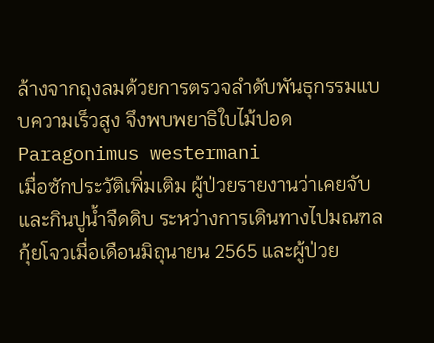ล้างจากถุงลมด้วยการตรวจลำดับพันธุกรรมแบบความเร็วสูง จึงพบพยาธิใบไม้ปอด Paragonimus westermani
เมื่อซักประวัติเพิ่มเติม ผู้ป่วยรายงานว่าเคยจับและกินปูน้ำจืดดิบ ระหว่างการเดินทางไปมณฑลกุ้ยโจวเมื่อเดือนมิถุนายน 2565 และผู้ป่วย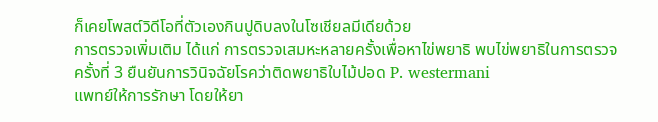ก็เคยโพสต์วิดีโอที่ตัวเองกินปูดิบลงในโซเชียลมีเดียด้วย
การตรวจเพิ่มเติม ได้แก่ การตรวจเสมหะหลายครั้งเพื่อหาไข่พยาธิ พบไข่พยาธิในการตรวจครั้งที่ 3 ยืนยันการวินิจฉัยโรคว่าติดพยาธิใบไม้ปอด P. westermani
แพทย์ให้การรักษา โดยให้ยา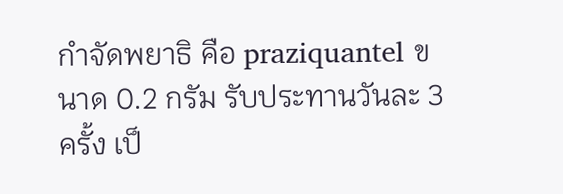กำจัดพยาธิ คือ praziquantel ขนาด 0.2 กรัม รับประทานวันละ 3 ครั้ง เป็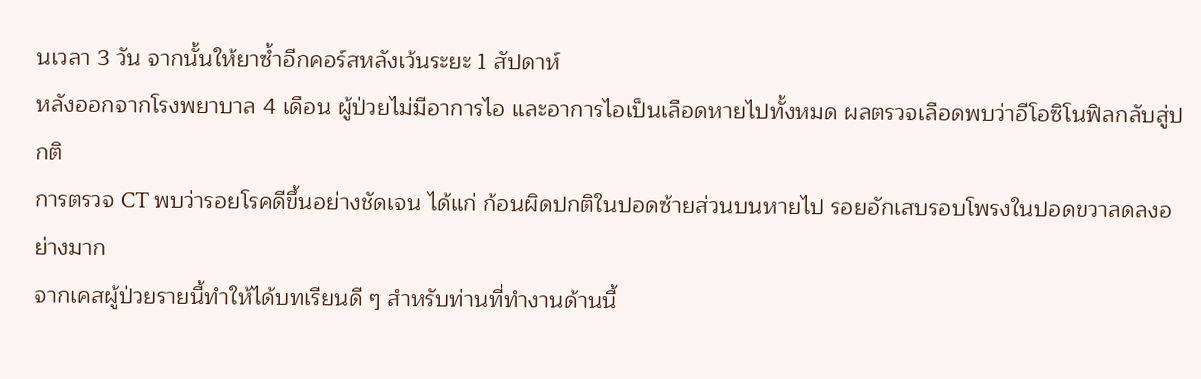นเวลา 3 วัน จากนั้นให้ยาซ้ำอีกคอร์สหลังเว้นระยะ 1 สัปดาห์
หลังออกจากโรงพยาบาล 4 เดือน ผู้ป่วยไม่มีอาการไอ และอาการไอเป็นเลือดหายไปทั้งหมด ผลตรวจเลือดพบว่าอีโอซิโนฟิลกลับสู่ปกติ
การตรวจ CT พบว่ารอยโรคดีขึ้นอย่างชัดเจน ได้แก่ ก้อนผิดปกติในปอดซ้ายส่วนบนหายไป รอยอักเสบรอบโพรงในปอดขวาลดลงอย่างมาก
จากเคสผู้ป่วยรายนี้ทำให้ได้บทเรียนดี ๆ สำหรับท่านที่ทำงานด้านนี้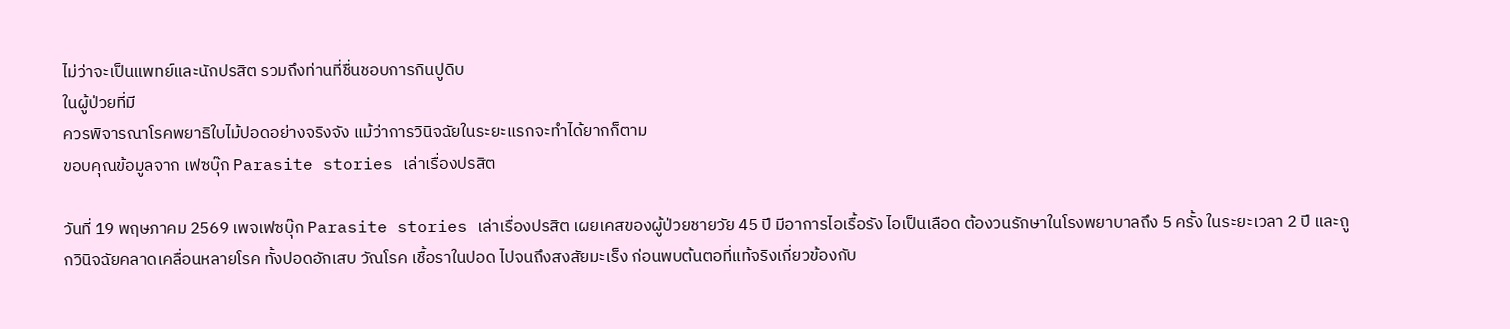ไม่ว่าจะเป็นแพทย์และนักปรสิต รวมถึงท่านที่ชื่นชอบการกินปูดิบ
ในผู้ป่วยที่มี
ควรพิจารณาโรคพยาธิใบไม้ปอดอย่างจริงจัง แม้ว่าการวินิจฉัยในระยะแรกจะทำได้ยากก็ตาม
ขอบคุณข้อมูลจาก เฟซบุ๊ก Parasite stories เล่าเรื่องปรสิต

วันที่ 19 พฤษภาคม 2569 เพจเฟซบุ๊ก Parasite stories เล่าเรื่องปรสิต เผยเคสของผู้ป่วยชายวัย 45 ปี มีอาการไอเรื้อรัง ไอเป็นเลือด ต้องวนรักษาในโรงพยาบาลถึง 5 ครั้ง ในระยะเวลา 2 ปี และถูกวินิจฉัยคลาดเคลื่อนหลายโรค ทั้งปอดอักเสบ วัณโรค เชื้อราในปอด ไปจนถึงสงสัยมะเร็ง ก่อนพบต้นตอที่แท้จริงเกี่ยวข้องกับ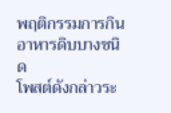พฤติกรรมการกินอาหารดิบบางชนิด
โพสต์ดังกล่าวระ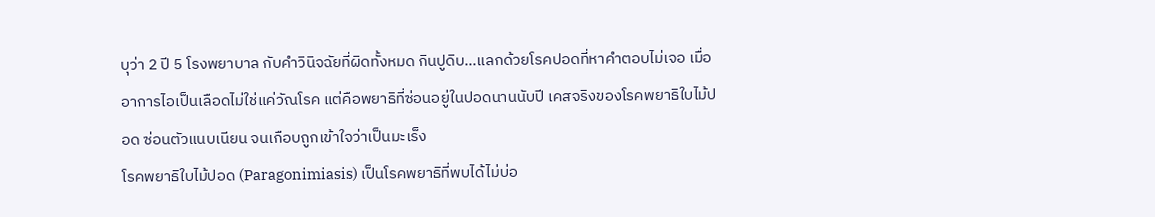บุว่า 2 ปี 5 โรงพยาบาล กับคำวินิจฉัยที่ผิดทั้งหมด กินปูดิบ…แลกด้วยโรคปอดที่หาคำตอบไม่เจอ เมื่ออาการไอเป็นเลือดไม่ใช่แค่วัณโรค แต่คือพยาธิที่ซ่อนอยู่ในปอดนานนับปี เคสจริงของโรคพยาธิใบไม้ปอด ซ่อนตัวแนบเนียน จนเกือบถูกเข้าใจว่าเป็นมะเร็ง
โรคพยาธิใบไม้ปอด (Paragonimiasis) เป็นโรคพยาธิที่พบได้ไม่บ่อ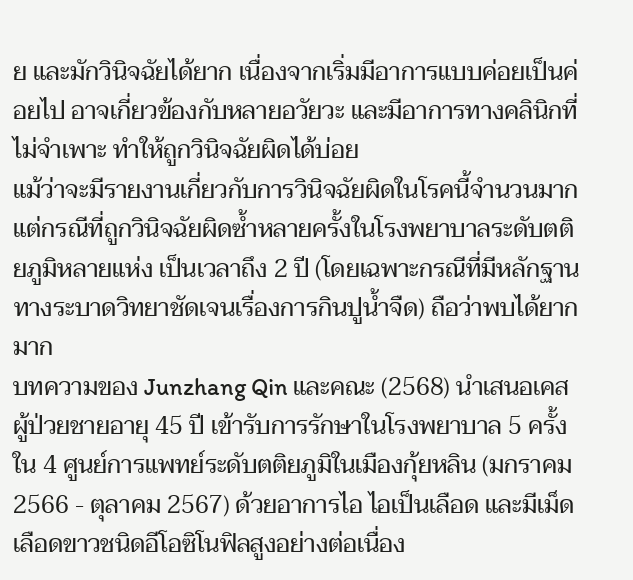ย และมักวินิจฉัยได้ยาก เนื่องจากเริ่มมีอาการแบบค่อยเป็นค่อยไป อาจเกี่ยวข้องกับหลายอวัยวะ และมีอาการทางคลินิกที่ไม่จำเพาะ ทำให้ถูกวินิจฉัยผิดได้บ่อย
แม้ว่าจะมีรายงานเกี่ยวกับการวินิจฉัยผิดในโรคนี้จำนวนมาก แต่กรณีที่ถูกวินิจฉัยผิดซ้ำหลายครั้งในโรงพยาบาลระดับตติยภูมิหลายแห่ง เป็นเวลาถึง 2 ปี (โดยเฉพาะกรณีที่มีหลักฐานทางระบาดวิทยาชัดเจนเรื่องการกินปูน้ำจืด) ถือว่าพบได้ยากมาก
บทความของ Junzhang Qin และคณะ (2568) นำเสนอเคสผู้ป่วยชายอายุ 45 ปี เข้ารับการรักษาในโรงพยาบาล 5 ครั้ง ใน 4 ศูนย์การแพทย์ระดับตติยภูมิในเมืองกุ้ยหลิน (มกราคม 2566 - ตุลาคม 2567) ด้วยอาการไอ ไอเป็นเลือด และมีเม็ดเลือดขาวชนิดอีโอซิโนฟิลสูงอย่างต่อเนื่อง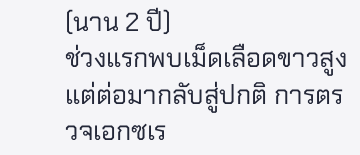(นาน 2 ปี)
ช่วงแรกพบเม็ดเลือดขาวสูง แต่ต่อมากลับสู่ปกติ การตรวจเอกซเร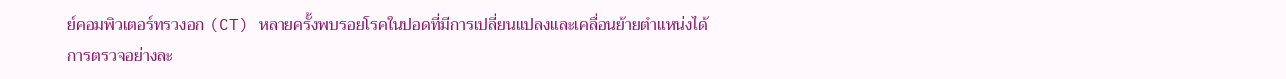ย์คอมพิวเตอร์ทรวงอก (CT) หลายครั้งพบรอยโรคในปอดที่มีการเปลี่ยนแปลงและเคลื่อนย้ายตำแหน่งได้
การตรวจอย่างละ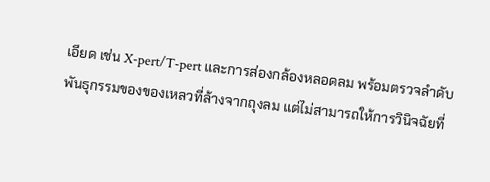เอียด เช่น X-pert/T-pert และการส่องกล้องหลอดลม พร้อมตรวจลำดับพันธุกรรมของของเหลวที่ล้างจากถุงลม แต่ไม่สามารถให้การวินิจฉัยที่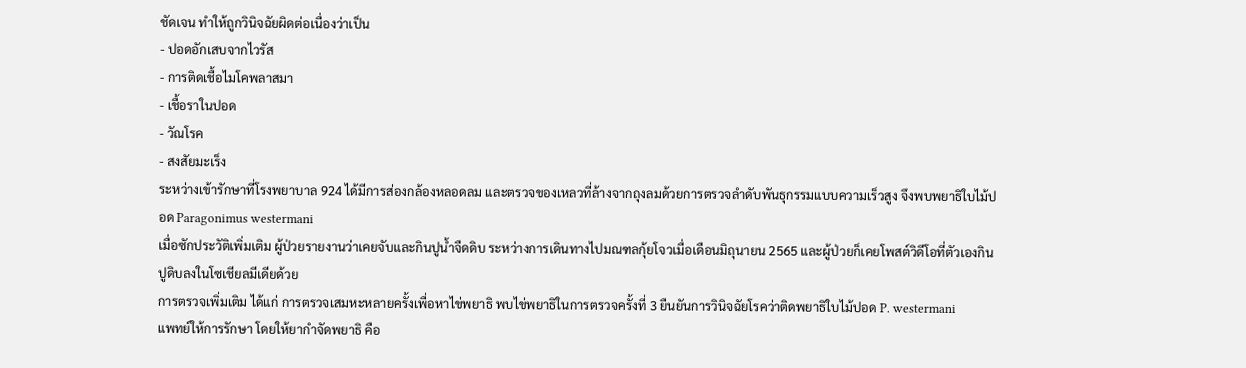ชัดเจน ทำให้ถูกวินิจฉัยผิดต่อเนื่องว่าเป็น
- ปอดอักเสบจากไวรัส
- การติดเชื้อไมโคพลาสมา
- เชื้อราในปอด
- วัณโรค
- สงสัยมะเร็ง
ระหว่างเข้ารักษาที่โรงพยาบาล 924 ได้มีการส่องกล้องหลอดลม และตรวจของเหลวที่ล้างจากถุงลมด้วยการตรวจลำดับพันธุกรรมแบบความเร็วสูง จึงพบพยาธิใบไม้ปอด Paragonimus westermani
เมื่อซักประวัติเพิ่มเติม ผู้ป่วยรายงานว่าเคยจับและกินปูน้ำจืดดิบ ระหว่างการเดินทางไปมณฑลกุ้ยโจวเมื่อเดือนมิถุนายน 2565 และผู้ป่วยก็เคยโพสต์วิดีโอที่ตัวเองกินปูดิบลงในโซเชียลมีเดียด้วย
การตรวจเพิ่มเติม ได้แก่ การตรวจเสมหะหลายครั้งเพื่อหาไข่พยาธิ พบไข่พยาธิในการตรวจครั้งที่ 3 ยืนยันการวินิจฉัยโรคว่าติดพยาธิใบไม้ปอด P. westermani
แพทย์ให้การรักษา โดยให้ยากำจัดพยาธิ คือ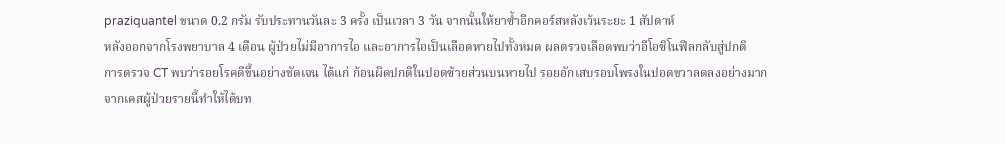praziquantel ขนาด 0.2 กรัม รับประทานวันละ 3 ครั้ง เป็นเวลา 3 วัน จากนั้นให้ยาซ้ำอีกคอร์สหลังเว้นระยะ 1 สัปดาห์
หลังออกจากโรงพยาบาล 4 เดือน ผู้ป่วยไม่มีอาการไอ และอาการไอเป็นเลือดหายไปทั้งหมด ผลตรวจเลือดพบว่าอีโอซิโนฟิลกลับสู่ปกติ
การตรวจ CT พบว่ารอยโรคดีขึ้นอย่างชัดเจน ได้แก่ ก้อนผิดปกติในปอดซ้ายส่วนบนหายไป รอยอักเสบรอบโพรงในปอดขวาลดลงอย่างมาก
จากเคสผู้ป่วยรายนี้ทำให้ได้บท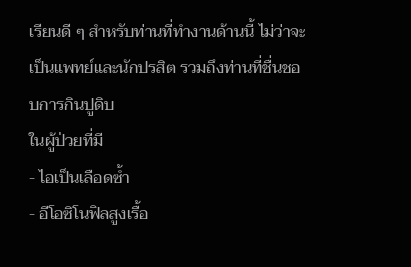เรียนดี ๆ สำหรับท่านที่ทำงานด้านนี้ ไม่ว่าจะเป็นแพทย์และนักปรสิต รวมถึงท่านที่ชื่นชอบการกินปูดิบ
ในผู้ป่วยที่มี
- ไอเป็นเลือดซ้ำ
- อีโอซิโนฟิลสูงเรื้อ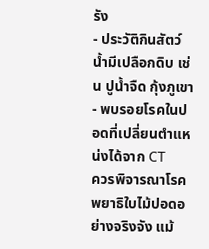รัง
- ประวัติกินสัตว์น้ำมีเปลือกดิบ เช่น ปูน้ำจืด กุ้งภูเขา
- พบรอยโรคในปอดที่เปลี่ยนตำแหน่งได้จาก CT
ควรพิจารณาโรคพยาธิใบไม้ปอดอย่างจริงจัง แม้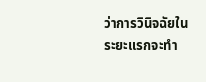ว่าการวินิจฉัยในระยะแรกจะทำ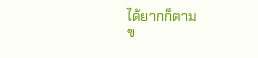ได้ยากก็ตาม
ข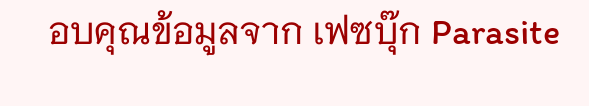อบคุณข้อมูลจาก เฟซบุ๊ก Parasite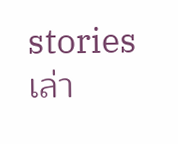stories เล่า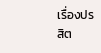เรื่องปรสิต